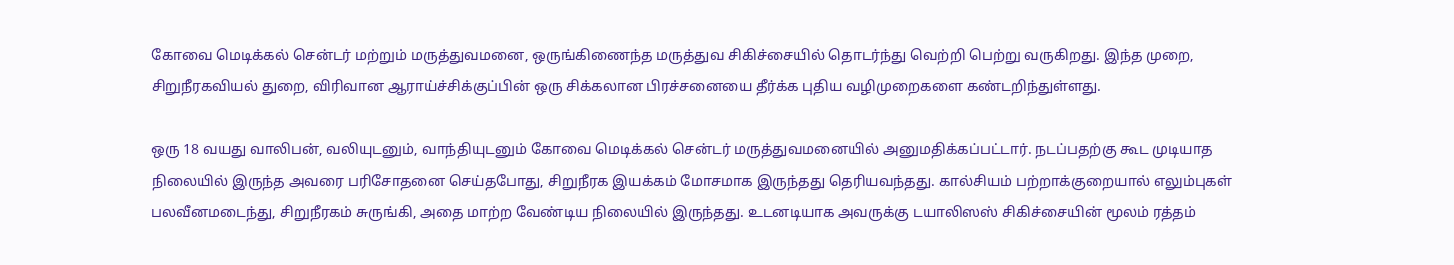கோவை மெடிக்கல் சென்டர் மற்றும் மருத்துவமனை, ஒருங்கிணைந்த மருத்துவ சிகிச்சையில் தொடர்ந்து வெற்றி பெற்று வருகிறது. இந்த முறை, சிறுநீரகவியல் துறை, விரிவான ஆராய்ச்சிக்குப்பின் ஒரு சிக்கலான பிரச்சனையை தீர்க்க புதிய வழிமுறைகளை கண்டறிந்துள்ளது.

ஒரு 18 வயது வாலிபன், வலியுடனும், வாந்தியுடனும் கோவை மெடிக்கல் சென்டர் மருத்துவமனையில் அனுமதிக்கப்பட்டார். நடப்பதற்கு கூட முடியாத நிலையில் இருந்த அவரை பரிசோதனை செய்தபோது, சிறுநீரக இயக்கம் மோசமாக இருந்தது தெரியவந்தது. கால்சியம் பற்றாக்குறையால் எலும்புகள் பலவீனமடைந்து, சிறுநீரகம் சுருங்கி, அதை மாற்ற வேண்டிய நிலையில் இருந்தது. உடனடியாக அவருக்கு டயாலிஸஸ் சிகிச்சையின் மூலம் ரத்தம்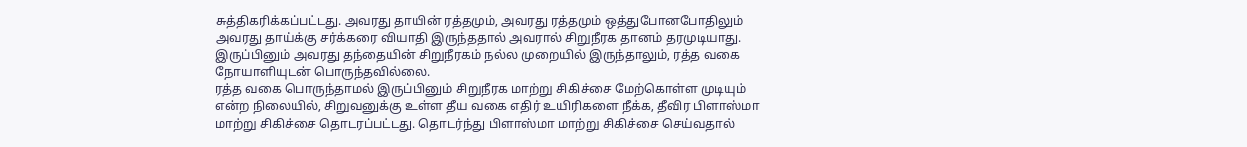சுத்திகரிக்கப்பட்டது. அவரது தாயின் ரத்தமும், அவரது ரத்தமும் ஒத்துபோனபோதிலும் அவரது தாய்க்கு சர்க்கரை வியாதி இருந்ததால் அவரால் சிறுநீரக தானம் தரமுடியாது. இருப்பினும் அவரது தந்தையின் சிறுநீரகம் நல்ல முறையில் இருந்தாலும், ரத்த வகை நோயாளியுடன் பொருந்தவில்லை.
ரத்த வகை பொருந்தாமல் இருப்பினும் சிறுநீரக மாற்று சிகிச்சை மேற்கொள்ள முடியும் என்ற நிலையில், சிறுவனுக்கு உள்ள தீய வகை எதிர் உயிரிகளை நீக்க, தீவிர பிளாஸ்மா மாற்று சிகிச்சை தொடரப்பட்டது. தொடர்ந்து பிளாஸ்மா மாற்று சிகிச்சை செய்வதால்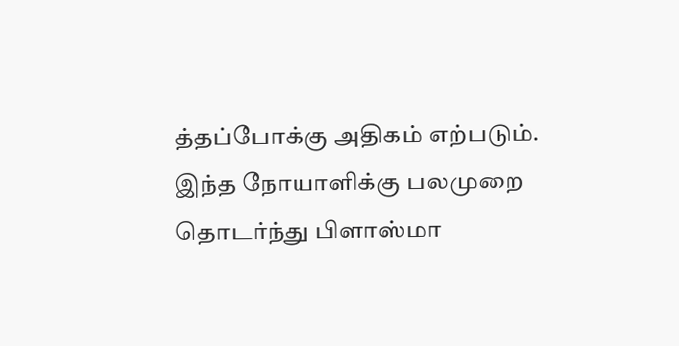த்தப்போக்கு அதிகம் எற்படும். இந்த நோயாளிக்கு பலமுறை தொடர்ந்து பிளாஸ்மா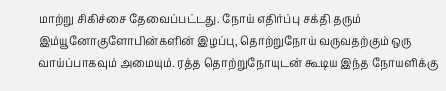மாற்று சிகிச்சை தேவைப்பட்டது. நோய் எதிர்ப்பு சக்தி தரும் இம்யூனோகுளோபின்களின் இழப்பு, தொற்றுநோய் வருவதற்கும் ஒரு வாய்ப்பாகவும் அமையும். ரத்த தொற்றுநோயுடன் கூடிய இந்த நோயளிக்கு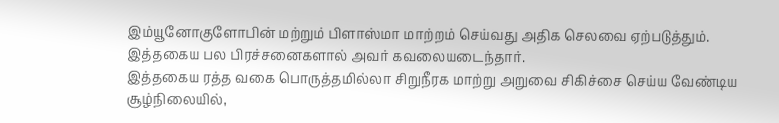இம்யூனோகுளோபின் மற்றும் பிளாஸ்மா மாற்றம் செய்வது அதிக செலவை ஏற்படுத்தும். இத்தகைய பல பிரச்சனைகளால் அவர் கவலையடைந்தார்.
இத்தகைய ரத்த வகை பொருத்தமில்லா சிறுநீரக மாற்று அறுவை சிகிச்சை செய்ய வேண்டிய சூழ்நிலையில்,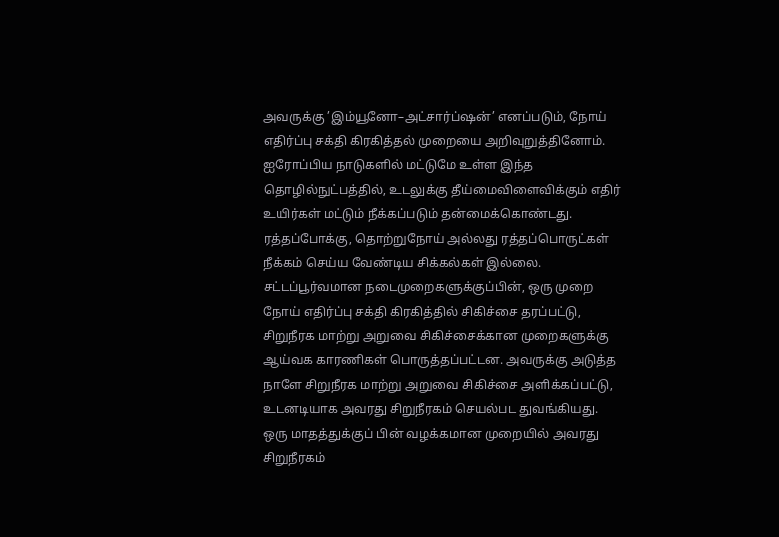அவருக்கு ’இம்யூனோ–அட்சார்ப்ஷன்’ எனப்படும், நோய் எதிர்ப்பு சக்தி கிரகித்தல் முறையை அறிவுறுத்தினோம். ஐரோப்பிய நாடுகளில் மட்டுமே உள்ள இந்த தொழில்நுட்பத்தில், உடலுக்கு தீய்மைவிளைவிக்கும் எதிர் உயிர்கள் மட்டும் நீக்கப்படும் தன்மைக்கொண்டது. ரத்தப்போக்கு, தொற்றுநோய் அல்லது ரத்தப்பொருட்கள் நீக்கம் செய்ய வேண்டிய சிக்கல்கள் இல்லை.
சட்டப்பூர்வமான நடைமுறைகளுக்குப்பின், ஒரு முறை நோய் எதிர்ப்பு சக்தி கிரகித்தில் சிகிச்சை தரப்பட்டு, சிறுநீரக மாற்று அறுவை சிகிச்சைக்கான முறைகளுக்கு ஆய்வக காரணிகள் பொருத்தப்பட்டன. அவருக்கு அடுத்த நாளே சிறுநீரக மாற்று அறுவை சிகிச்சை அளிக்கப்பட்டு, உடனடியாக அவரது சிறுநீரகம் செயல்பட துவங்கியது. ஒரு மாதத்துக்குப் பின் வழக்கமான முறையில் அவரது சிறுநீரகம்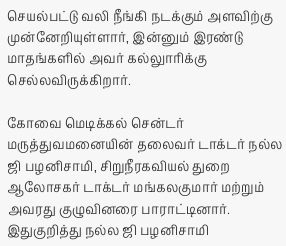செயல்பட்டு வலி நீங்கி நடக்கும் அளவிற்கு முன்னேறியுள்ளார், இன்னும் இரண்டு மாதங்களில் அவர் கல்லுாரிக்கு செல்லவிருக்கிறார்.

கோவை மெடிக்கல் சென்டர் மருத்துவமனையின் தலைவர் டாக்டர் நல்ல ஜி பழனிசாமி, சிறுநீரகவியல் துறை ஆலோசகர் டாக்டர் மங்கலகுமார் மற்றும் அவரது குழுவினரை பாராட்டினார். இதுகுறித்து நல்ல ஜி பழனிசாமி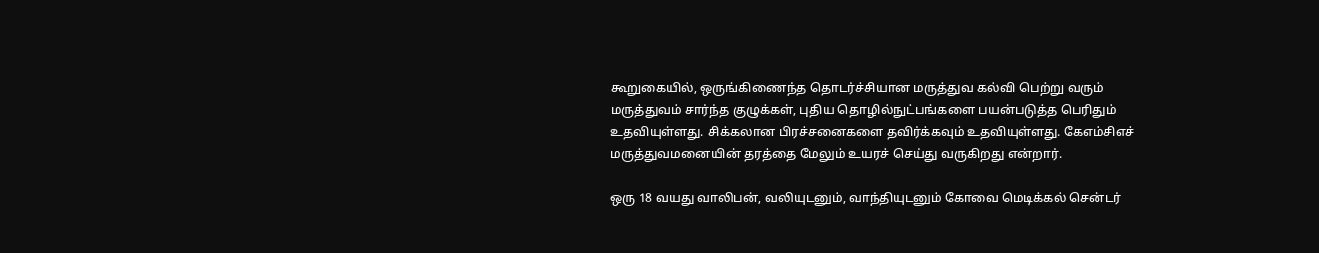கூறுகையில், ஒருங்கிணைந்த தொடர்ச்சியான மருத்துவ கல்வி பெற்று வரும் மருத்துவம் சார்ந்த குழுக்கள், புதிய தொழில்நுட்பங்களை பயன்படுத்த பெரிதும் உதவியுள்ளது. சிக்கலான பிரச்சனைகளை தவிர்க்கவும் உதவியுள்ளது. கேஎம்சிஎச் மருத்துவமனையின் தரத்தை மேலும் உயரச் செய்து வருகிறது என்றார்.

ஒரு 18 வயது வாலிபன், வலியுடனும், வாந்தியுடனும் கோவை மெடிக்கல் சென்டர்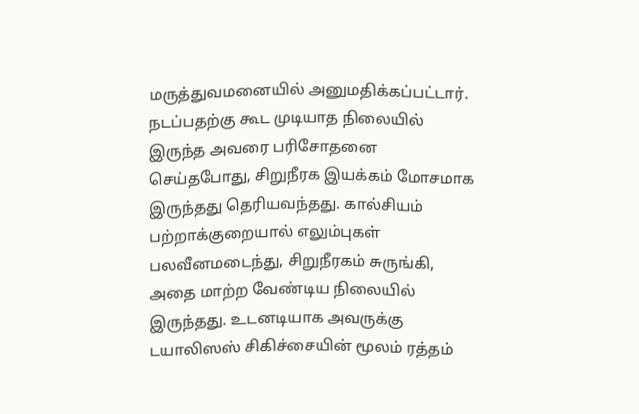மருத்துவமனையில் அனுமதிக்கப்பட்டார். நடப்பதற்கு கூட முடியாத நிலையில் இருந்த அவரை பரிசோதனை செய்தபோது, சிறுநீரக இயக்கம் மோசமாக இருந்தது தெரியவந்தது. கால்சியம் பற்றாக்குறையால் எலும்புகள் பலவீனமடைந்து, சிறுநீரகம் சுருங்கி, அதை மாற்ற வேண்டிய நிலையில் இருந்தது. உடனடியாக அவருக்கு டயாலிஸஸ் சிகிச்சையின் மூலம் ரத்தம்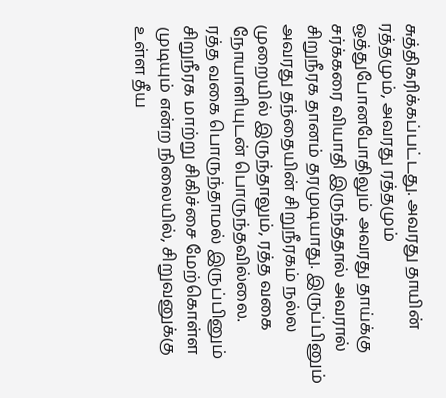சுத்திகரிக்கப்பட்டது. அவரது தாயின் ரத்தமும், அவரது ரத்தமும் ஒத்துபோனபோதிலும் அவரது தாய்க்கு சர்க்கரை வியாதி இருந்ததால் அவரால் சிறுநீரக தானம் தரமுடியாது. இருப்பினும் அவரது தந்தையின் சிறுநீரகம் நல்ல முறையில் இருந்தாலும், ரத்த வகை நோயாளியுடன் பொருந்தவில்லை.
ரத்த வகை பொருந்தாமல் இருப்பினும் சிறுநீரக மாற்று சிகிச்சை மேற்கொள்ள முடியும் என்ற நிலையில், சிறுவனுக்கு உள்ள தீய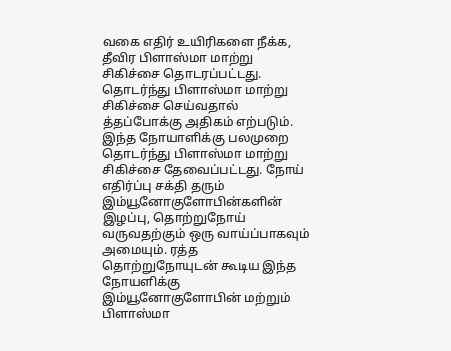வகை எதிர் உயிரிகளை நீக்க, தீவிர பிளாஸ்மா மாற்று சிகிச்சை தொடரப்பட்டது. தொடர்ந்து பிளாஸ்மா மாற்று சிகிச்சை செய்வதால் த்தப்போக்கு அதிகம் எற்படும். இந்த நோயாளிக்கு பலமுறை தொடர்ந்து பிளாஸ்மா மாற்று சிகிச்சை தேவைப்பட்டது. நோய் எதிர்ப்பு சக்தி தரும் இம்யூனோகுளோபின்களின் இழப்பு, தொற்றுநோய் வருவதற்கும் ஒரு வாய்ப்பாகவும் அமையும். ரத்த தொற்றுநோயுடன் கூடிய இந்த நோயளிக்கு இம்யூனோகுளோபின் மற்றும் பிளாஸ்மா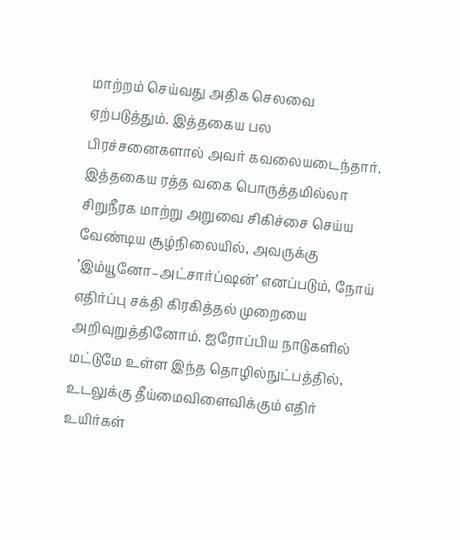மாற்றம் செய்வது அதிக செலவை ஏற்படுத்தும். இத்தகைய பல பிரச்சனைகளால் அவர் கவலையடைந்தார்.
இத்தகைய ரத்த வகை பொருத்தமில்லா சிறுநீரக மாற்று அறுவை சிகிச்சை செய்ய வேண்டிய சூழ்நிலையில், அவருக்கு ’இம்யூனோ–அட்சார்ப்ஷன்’ எனப்படும், நோய் எதிர்ப்பு சக்தி கிரகித்தல் முறையை அறிவுறுத்தினோம். ஐரோப்பிய நாடுகளில் மட்டுமே உள்ள இந்த தொழில்நுட்பத்தில், உடலுக்கு தீய்மைவிளைவிக்கும் எதிர் உயிர்கள்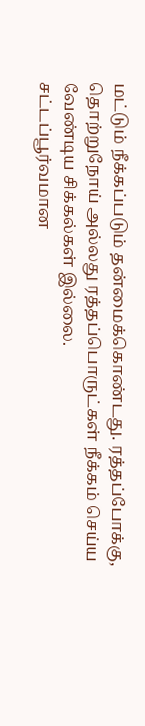மட்டும் நீக்கப்படும் தன்மைக்கொண்டது. ரத்தப்போக்கு, தொற்றுநோய் அல்லது ரத்தப்பொருட்கள் நீக்கம் செய்ய வேண்டிய சிக்கல்கள் இல்லை.
சட்டப்பூர்வமான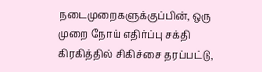நடைமுறைகளுக்குப்பின், ஒரு முறை நோய் எதிர்ப்பு சக்தி கிரகித்தில் சிகிச்சை தரப்பட்டு,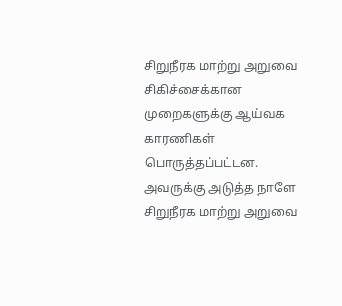சிறுநீரக மாற்று அறுவை சிகிச்சைக்கான முறைகளுக்கு ஆய்வக காரணிகள் பொருத்தப்பட்டன. அவருக்கு அடுத்த நாளே சிறுநீரக மாற்று அறுவை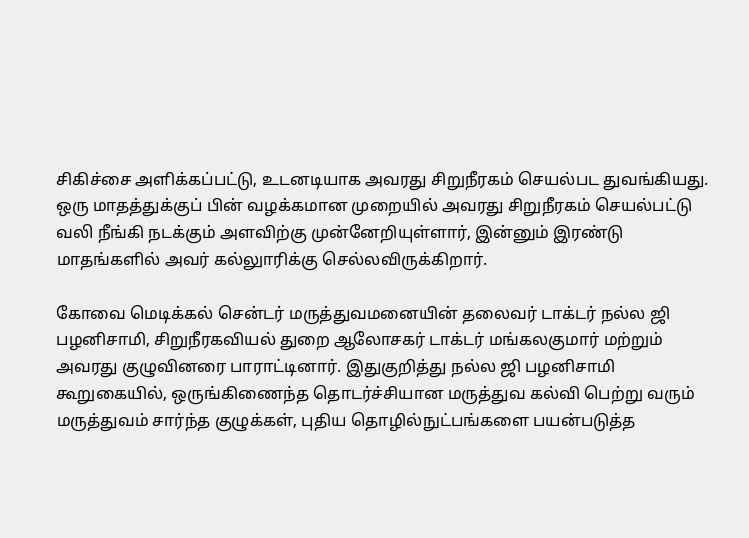சிகிச்சை அளிக்கப்பட்டு, உடனடியாக அவரது சிறுநீரகம் செயல்பட துவங்கியது. ஒரு மாதத்துக்குப் பின் வழக்கமான முறையில் அவரது சிறுநீரகம் செயல்பட்டு வலி நீங்கி நடக்கும் அளவிற்கு முன்னேறியுள்ளார், இன்னும் இரண்டு மாதங்களில் அவர் கல்லுாரிக்கு செல்லவிருக்கிறார்.

கோவை மெடிக்கல் சென்டர் மருத்துவமனையின் தலைவர் டாக்டர் நல்ல ஜி பழனிசாமி, சிறுநீரகவியல் துறை ஆலோசகர் டாக்டர் மங்கலகுமார் மற்றும் அவரது குழுவினரை பாராட்டினார். இதுகுறித்து நல்ல ஜி பழனிசாமி கூறுகையில், ஒருங்கிணைந்த தொடர்ச்சியான மருத்துவ கல்வி பெற்று வரும் மருத்துவம் சார்ந்த குழுக்கள், புதிய தொழில்நுட்பங்களை பயன்படுத்த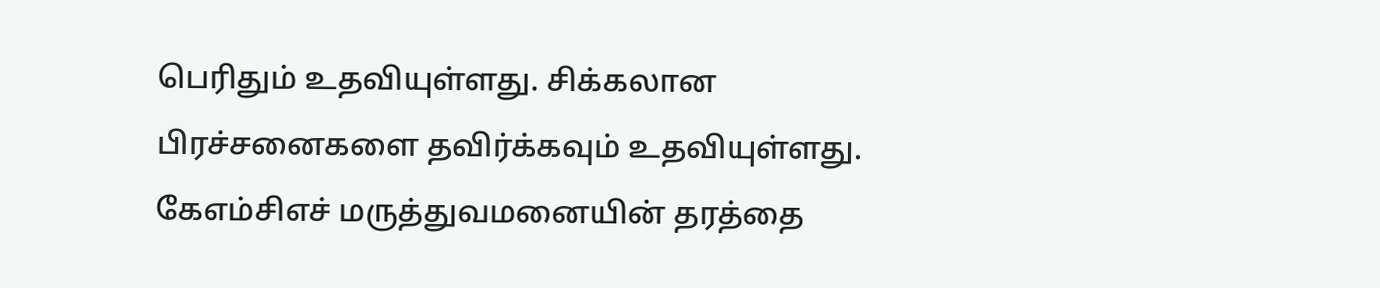பெரிதும் உதவியுள்ளது. சிக்கலான பிரச்சனைகளை தவிர்க்கவும் உதவியுள்ளது. கேஎம்சிஎச் மருத்துவமனையின் தரத்தை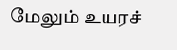மேலும் உயரச்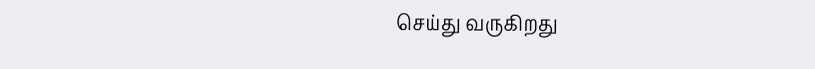செய்து வருகிறது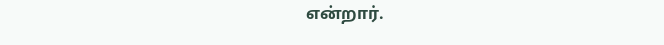என்றார்.